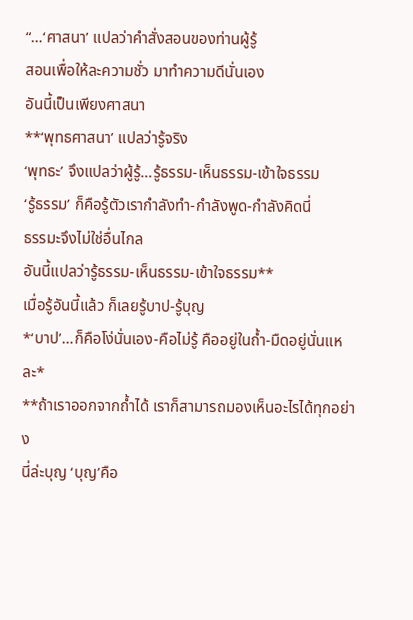“…‘ศาสนา’ แปลว่าคำสั่งสอนของท่านผู้รู้
สอนเพื่อให้ละความชั่ว มาทำความดีนั่นเอง
อันนี้เป็นเพียงศาสนา
**‘พุทธศาสนา’ แปลว่ารู้จริง
‘พุทธะ’ จึงแปลว่าผู้รู้…รู้ธรรม-เห็นธรรม-เข้าใจธรรม
‘รู้ธรรม’ ก็คือรู้ตัวเรากำลังทำ-กำลังพูด-กำลังคิดนี่
ธรรมะจึงไม่ใช่อื่นไกล
อันนี้แปลว่ารู้ธรรม-เห็นธรรม-เข้าใจธรรม**
เมื่อรู้อันนี้แล้ว ก็เลยรู้บาป-รู้บุญ
*‘บาป’…ก็คือโง่นั่นเอง-คือไม่รู้ คืออยู่ในถ้ำ-มืดอยู่นั่นแหละ*
**ถ้าเราออกจากถ้ำได้ เราก็สามารถมองเห็นอะไรได้ทุกอย่าง
นี่ล่ะบุญ ‘บุญ’คือ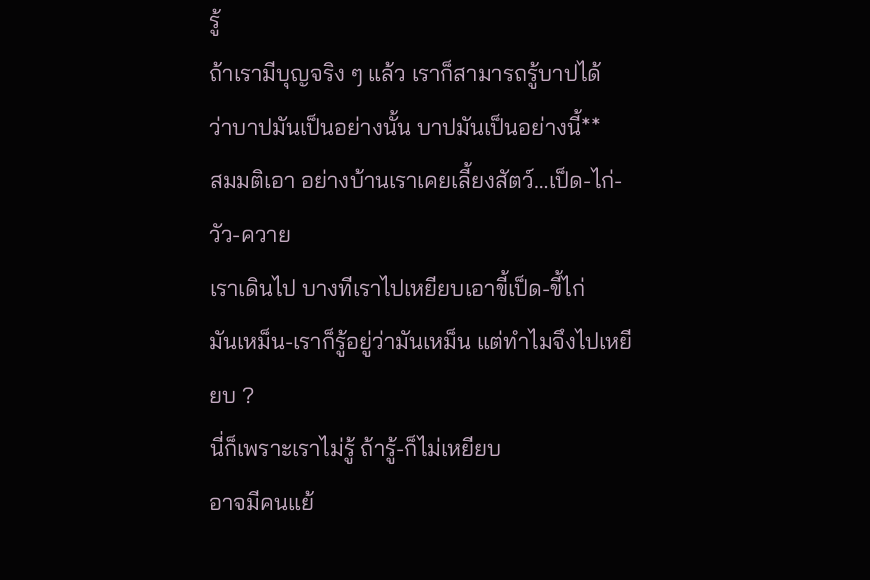รู้
ถ้าเรามีบุญจริง ๆ แล้ว เราก็สามารถรู้บาปได้
ว่าบาปมันเป็นอย่างนั้น บาปมันเป็นอย่างนี้**
สมมติเอา อย่างบ้านเราเคยเลี้ยงสัตว์…เป็ด-ไก่-วัว-ควาย
เราเดินไป บางทีเราไปเหยียบเอาขี้เป็ด-ขี้ไก่
มันเหม็น-เราก็รู้อยู่ว่ามันเหม็น แต่ทำไมจึงไปเหยียบ ?
นี่ก็เพราะเราไม่รู้ ถ้ารู้-ก็ไม่เหยียบ
อาจมีคนแย้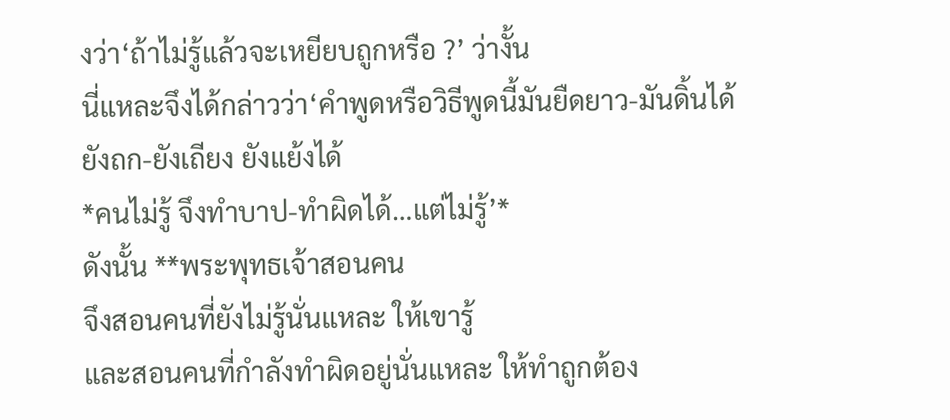งว่า‘ถ้าไม่รู้แล้วจะเหยียบถูกหรือ ?’ ว่างั้น
นี่แหละจึงได้กล่าวว่า‘คำพูดหรือวิธีพูดนี้มันยืดยาว-มันดิ้นได้
ยังถก-ยังเถียง ยังแย้งได้
*คนไม่รู้ จึงทำบาป-ทำผิดได้…แต่ไม่รู้’*
ดังนั้น **พระพุทธเจ้าสอนคน
จึงสอนคนที่ยังไม่รู้นั่นแหละ ให้เขารู้
และสอนคนที่กำลังทำผิดอยู่นั่นแหละ ให้ทำถูกต้อง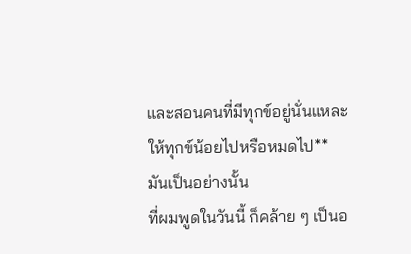และสอนคนที่มีทุกข์อยู่นั่นแหละ ให้ทุกข์น้อยไปหรือหมดไป**
มันเป็นอย่างนั้น
ที่ผมพูดในวันนี้ ก็คล้าย ๆ เป็นอ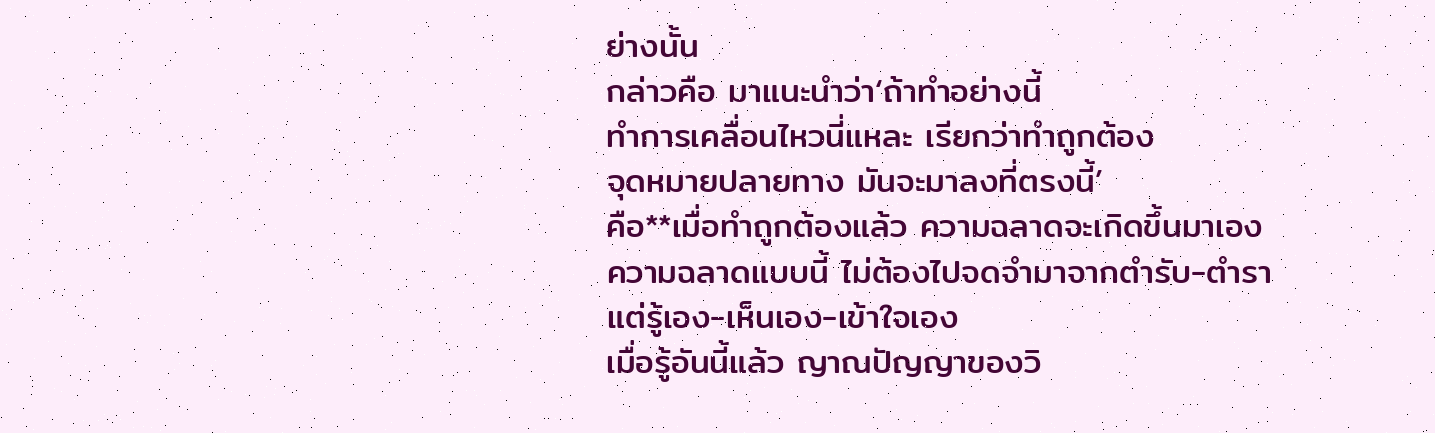ย่างนั้น
กล่าวคือ มาแนะนำว่า‘ถ้าทำอย่างนี้
ทำการเคลื่อนไหวนี่แหละ เรียกว่าทำถูกต้อง
จุดหมายปลายทาง มันจะมาลงที่ตรงนี้’
คือ**เมื่อทำถูกต้องแล้ว ความฉลาดจะเกิดขึ้นมาเอง
ความฉลาดแบบนี้ ไม่ต้องไปจดจำมาจากตำรับ-ตำรา
แต่รู้เอง-เห็นเอง-เข้าใจเอง
เมื่อรู้อันนี้แล้ว ญาณปัญญาของวิ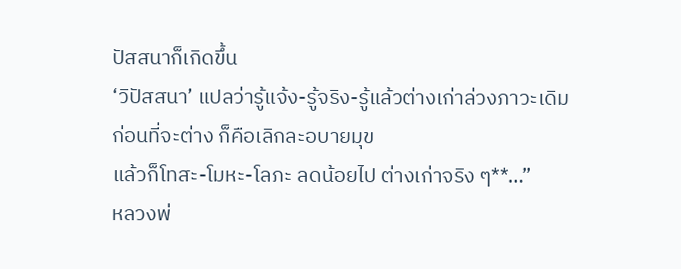ปัสสนาก็เกิดขึ้น
‘วิปัสสนา’ แปลว่ารู้แจ้ง-รู้จริง-รู้แล้วต่างเก่าล่วงภาวะเดิม
ก่อนที่จะต่าง ก็คือเลิกละอบายมุข
แล้วก็โทสะ-โมหะ-โลภะ ลดน้อยไป ต่างเก่าจริง ๆ**…”
หลวงพ่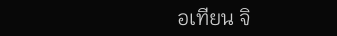อเทียน จิ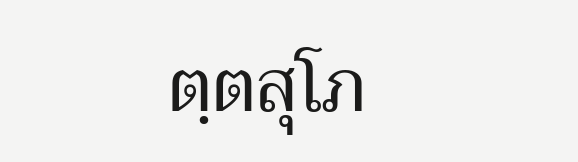ตฺตสุโภ